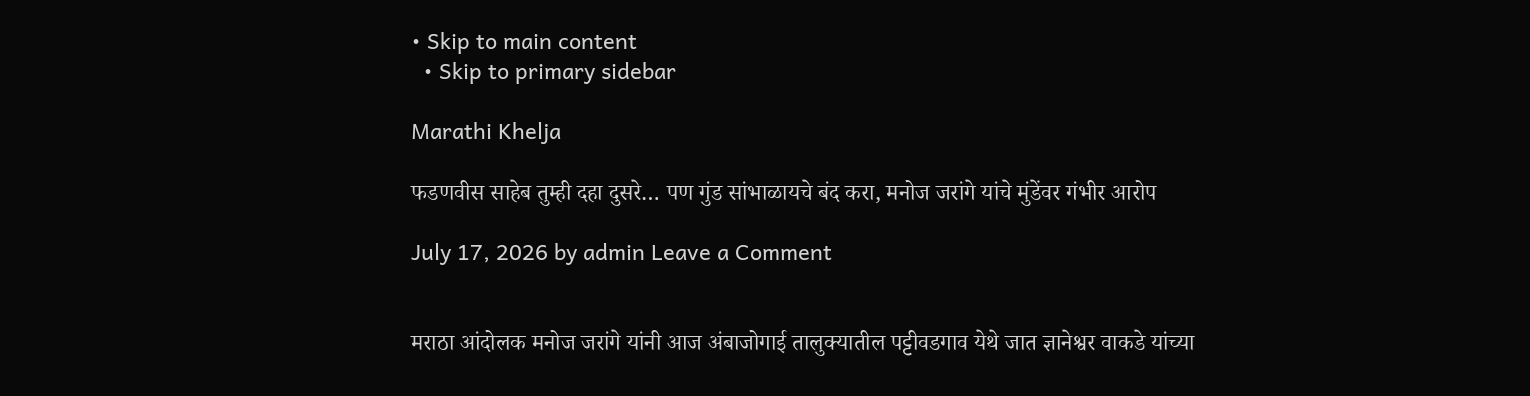• Skip to main content
  • Skip to primary sidebar

Marathi Khelja

फडणवीस साहेब तुम्ही दहा दुसरे… पण गुंड सांभाळायचे बंद करा, मनोज जरांगे यांचे मुंडेंवर गंभीर आरोप

July 17, 2026 by admin Leave a Comment


मराठा आंदोलक मनोज जरांगे यांनी आज अंबाजोगाई तालुक्यातील पट्टीवडगाव येथे जात ज्ञानेश्वर वाकडे यांच्या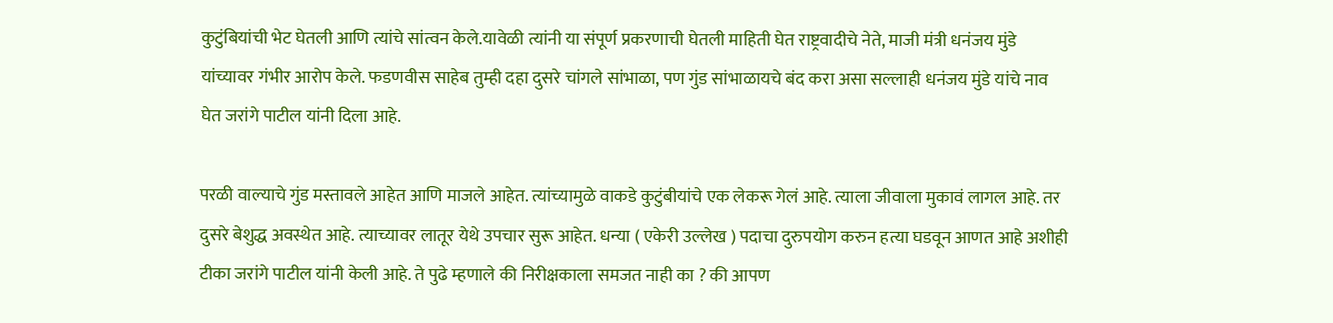कुटुंबियांची भेट घेतली आणि त्यांचे सांत्वन केले.यावेळी त्यांनी या संपूर्ण प्रकरणाची घेतली माहिती घेत राष्ट्रवादीचे नेते, माजी मंत्री धनंजय मुंडे यांच्यावर गंभीर आरोप केले. फडणवीस साहेब तुम्ही दहा दुसरे चांगले सांभाळा, पण गुंड सांभाळायचे बंद करा असा सल्लाही धनंजय मुंडे यांचे नाव घेत जरांगे पाटील यांनी दिला आहे.

परळी वाल्याचे गुंड मस्तावले आहेत आणि माजले आहेत. त्यांच्यामुळे वाकडे कुटुंबीयांचे एक लेकरू गेलं आहे. त्याला जीवाला मुकावं लागल आहे. तर दुसरे बेशुद्ध अवस्थेत आहे. त्याच्यावर लातूर येथे उपचार सुरू आहेत. धन्या ( एकेरी उल्लेख ) पदाचा दुरुपयोग करुन हत्या घडवून आणत आहे अशीही टीका जरांगे पाटील यांनी केली आहे. ते पुढे म्हणाले की निरीक्षकाला समजत नाही का ? की आपण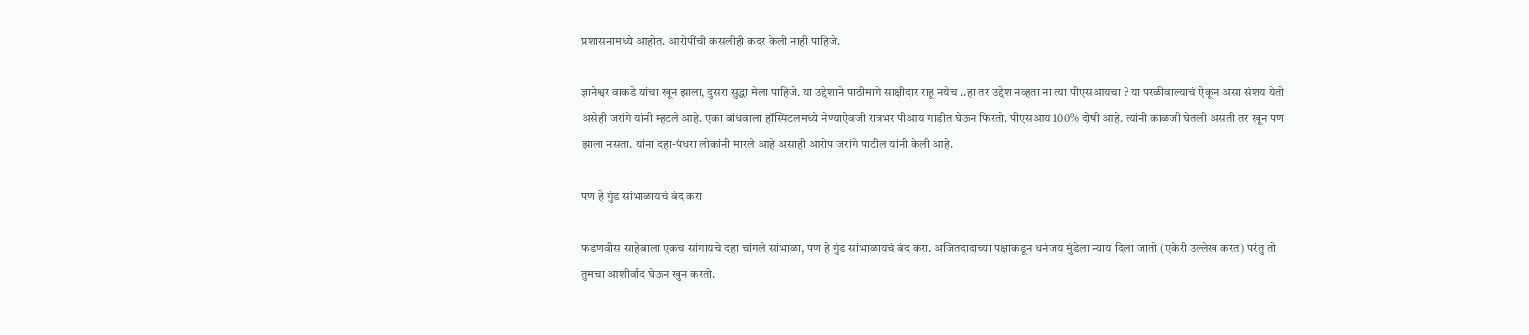प्रशासनामध्ये आहोत. आरोपींची कसलीही कदर केली नाही पाहिजे.

ज्ञानेश्वर वाकडे यांचा खून झाला, दुसरा सुद्धा मेला पाहिजे. या उद्देशाने पाठीमागे साक्षीदार राहू नयेच ..हा तर उद्देश नव्हता ना त्या पीएसआयचा ? या परळीवाल्याचं ऐकून असा संशय येतो असेही जरांगे यांनी म्हटले आहे. एका बांधवाला हॉस्पिटलमध्ये नेण्याऐवजी रात्रभर पीआय गाडीत घेऊन फिरतो. पीएसआय 100% दोषी आहे. त्यांनी काळजी घेतली असती तर खून पण झाला नसता. यांना दहा-पंधरा लोकांनी मारले आहे असाही आरोप जरांगे पाटील यांनी केली आहे.

पण हे गुंड सांभाळायचं बंद करा

फडणवीस साहेबाला एकच सांगायचे दहा चांगले सांभाळा, पण हे गुंड सांभाळायचं बंद करा. अजितदादाच्या पक्षाकडून धनंजय मुंडेला न्याय दिला जातो (एकेरी उल्लेख करत) परंतु तो तुमचा आशीर्वाद घेऊन खुन करतो.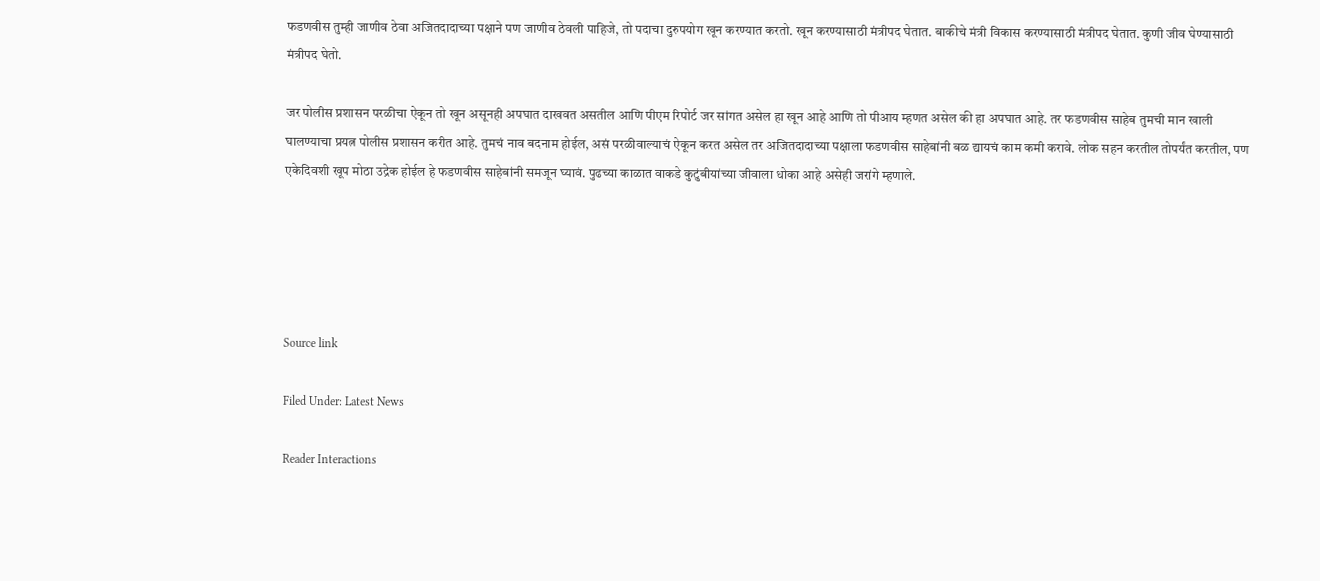फडणवीस तुम्ही जाणीव ठेवा अजितदादाच्या पक्षाने पण जाणीव ठेवली पाहिजे, तो पदाचा दुरुपयोग खून करण्यात करतो. खून करण्यासाठी मंत्रीपद घेतात. बाकीचे मंत्री विकास करण्यासाठी मंत्रीपद घेतात. कुणी जीव घेण्यासाठी मंत्रीपद घेतो.

जर पोलीस प्रशासन परळीचा ऐकून तो खून असूनही अपघात दाखवत असतील आणि पीएम रिपोर्ट जर सांगत असेल हा खून आहे आणि तो पीआय म्हणत असेल की हा अपघात आहे. तर फडणवीस साहेब तुमची मान खाली घालण्याचा प्रयत्न पोलीस प्रशासन करीत आहे. तुमचं नाव बदनाम होईल, असं परळीवाल्याचं ऐकून करत असेल तर अजितदादाच्या पक्षाला फडणवीस साहेबांनी बळ द्यायचं काम कमी करावे. लोक सहन करतील तोपर्यंत करतील, पण एकेदिवशी खूप मोठा उद्रेक होईल हे फडणवीस साहेबांनी समजून घ्यावं. पुढच्या काळात वाकडे कुटुंबीयांच्या जीवाला धोका आहे असेही जरांगे म्हणाले.





Source link

Filed Under: Latest News

Reader Interactions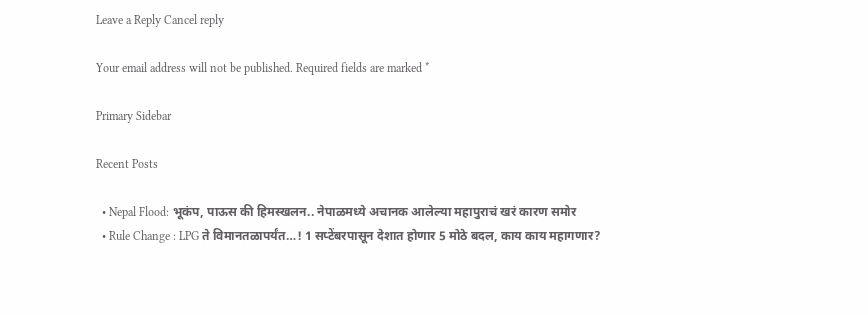Leave a Reply Cancel reply

Your email address will not be published. Required fields are marked *

Primary Sidebar

Recent Posts

  • Nepal Flood: भूकंप, पाऊस की हिमस्खलन.. नेपाळमध्ये अचानक आलेल्या महापुराचं खरं कारण समोर
  • Rule Change : LPG ते विमानतळापर्यंत…! 1 सप्टेंबरपासून देशात होणार 5 मोठे बदल, काय काय महागणार?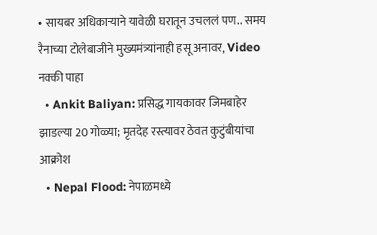• सायबर अधिकाऱ्याने यावेळी घरातून उचललं पण.. समय रैनाच्या टोलेबाजीने मुख्यमंत्र्यांनाही हसू अनावर, Video नक्की पाहा
  • Ankit Baliyan: प्रसिद्ध गायकावर जिमबाहेर झाडल्या 20 गोळ्या; मृतदेह रस्त्यावर ठेवत कुटुंबीयांचा आक्रोश
  • Nepal Flood: नेपाळमध्ये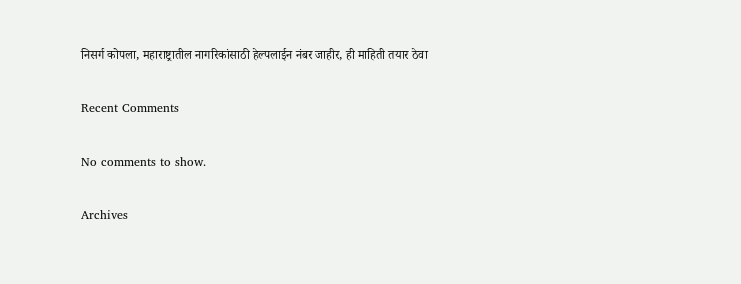निसर्ग कोपला, महाराष्ट्रातील नागरिकांसाठी हेल्पलाईन नंबर जाहीर, ही माहिती तयार ठेवा

Recent Comments

No comments to show.

Archives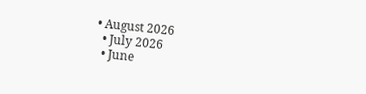• August 2026
  • July 2026
  • June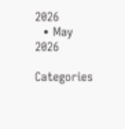2026
  • May 2026

Categories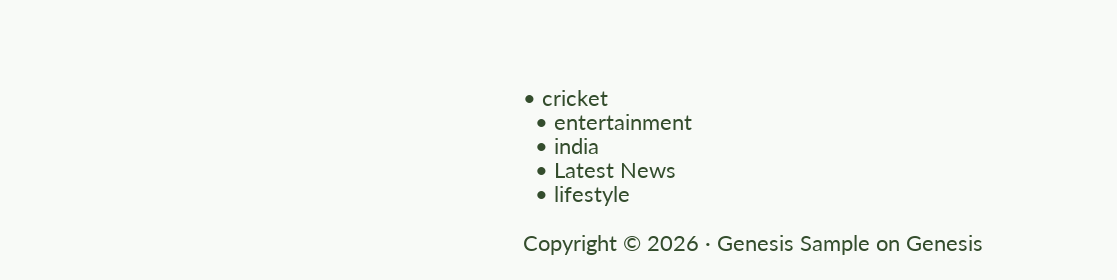• cricket
  • entertainment
  • india
  • Latest News
  • lifestyle

Copyright © 2026 · Genesis Sample on Genesis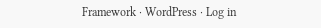Framework · WordPress · Log in